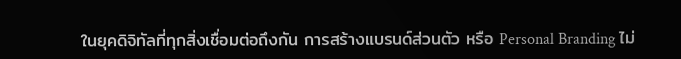ในยุคดิจิทัลที่ทุกสิ่งเชื่อมต่อถึงกัน การสร้างแบรนด์ส่วนตัว หรือ Personal Branding ไม่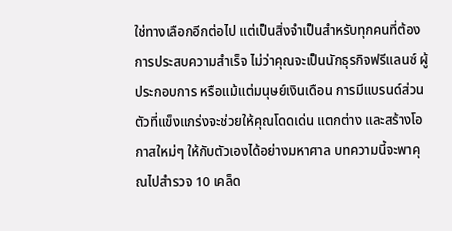ใช่ทางเลือกอีกต่อไป แต่เป็นสิ่งจำเป็นสำหรับทุกคนที่ต้องการประสบความสำเร็จ ไม่ว่าคุณจะเป็นนักธุรกิจฟรีแลนซ์ ผู้ประกอบการ หรือแม้แต่มนุษย์เงินเดือน การมีแบรนด์ส่วนตัวที่แข็งแกร่งจะช่วยให้คุณโดดเด่น แตกต่าง และสร้างโอกาสใหม่ๆ ให้กับตัวเองได้อย่างมหาศาล บทความนี้จะพาคุณไปสำรวจ 10 เคล็ด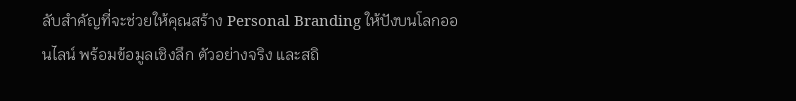ลับสำคัญที่จะช่วยให้คุณสร้าง Personal Branding ให้ปังบนโลกออนไลน์ พร้อมข้อมูลเชิงลึก ตัวอย่างจริง และสถิ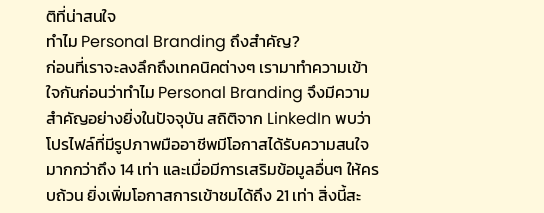ติที่น่าสนใจ
ทำไม Personal Branding ถึงสำคัญ?
ก่อนที่เราจะลงลึกถึงเทคนิคต่างๆ เรามาทำความเข้าใจกันก่อนว่าทำไม Personal Branding จึงมีความสำคัญอย่างยิ่งในปัจจุบัน สถิติจาก LinkedIn พบว่าโปรไฟล์ที่มีรูปภาพมืออาชีพมีโอกาสได้รับความสนใจมากกว่าถึง 14 เท่า และเมื่อมีการเสริมข้อมูลอื่นๆ ให้ครบถ้วน ยิ่งเพิ่มโอกาสการเข้าชมได้ถึง 21 เท่า สิ่งนี้สะ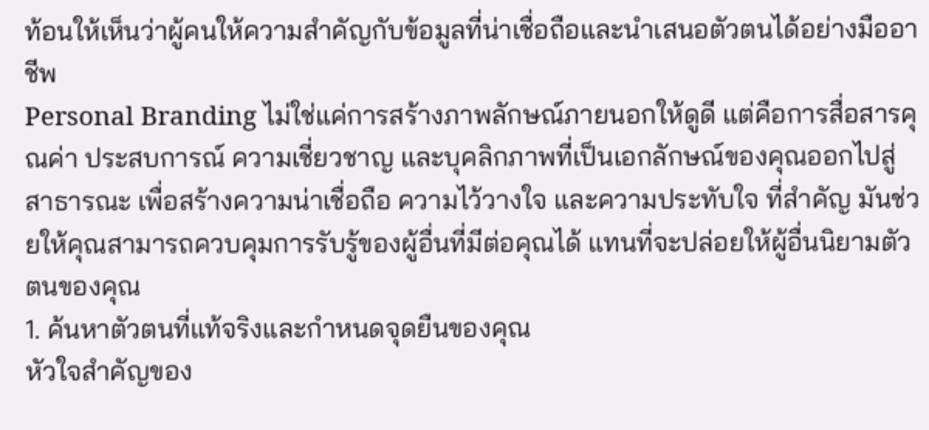ท้อนให้เห็นว่าผู้คนให้ความสำคัญกับข้อมูลที่น่าเชื่อถือและนำเสนอตัวตนได้อย่างมืออาชีพ
Personal Branding ไม่ใช่แค่การสร้างภาพลักษณ์ภายนอกให้ดูดี แต่คือการสื่อสารคุณค่า ประสบการณ์ ความเชี่ยวชาญ และบุคลิกภาพที่เป็นเอกลักษณ์ของคุณออกไปสู่สาธารณะ เพื่อสร้างความน่าเชื่อถือ ความไว้วางใจ และความประทับใจ ที่สำคัญ มันช่วยให้คุณสามารถควบคุมการรับรู้ของผู้อื่นที่มีต่อคุณได้ แทนที่จะปล่อยให้ผู้อื่นนิยามตัวตนของคุณ
1. ค้นหาตัวตนที่แท้จริงและกำหนดจุดยืนของคุณ
หัวใจสำคัญของ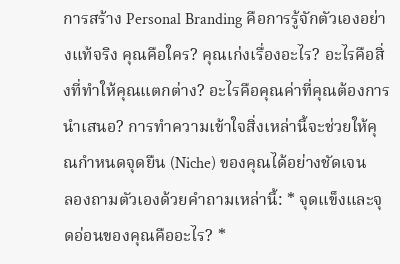การสร้าง Personal Branding คือการรู้จักตัวเองอย่างแท้จริง คุณคือใคร? คุณเก่งเรื่องอะไร? อะไรคือสิ่งที่ทำให้คุณแตกต่าง? อะไรคือคุณค่าที่คุณต้องการนำเสนอ? การทำความเข้าใจสิ่งเหล่านี้จะช่วยให้คุณกำหนดจุดยืน (Niche) ของคุณได้อย่างชัดเจน
ลองถามตัวเองด้วยคำถามเหล่านี้: * จุดแข็งและจุดอ่อนของคุณคืออะไร? *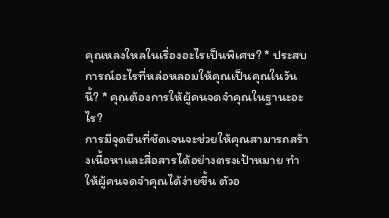คุณหลงใหลในเรื่องอะไรเป็นพิเศษ? * ประสบการณ์อะไรที่หล่อหลอมให้คุณเป็นคุณในวันนี้? * คุณต้องการให้ผู้คนจดจำคุณในฐานะอะไร?
การมีจุดยืนที่ชัดเจนจะช่วยให้คุณสามารถสร้างเนื้อหาและสื่อสารได้อย่างตรงเป้าหมาย ทำให้ผู้คนจดจำคุณได้ง่ายขึ้น ตัวอ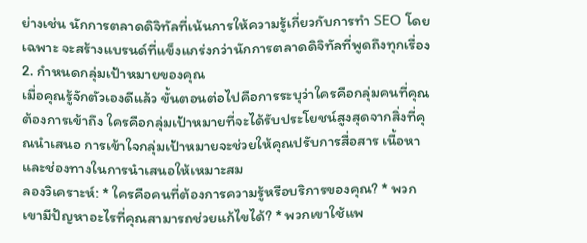ย่างเช่น นักการตลาดดิจิทัลที่เน้นการให้ความรู้เกี่ยวกับการทำ SEO โดยเฉพาะ จะสร้างแบรนด์ที่แข็งแกร่งกว่านักการตลาดดิจิทัลที่พูดถึงทุกเรื่อง
2. กำหนดกลุ่มเป้าหมายของคุณ
เมื่อคุณรู้จักตัวเองดีแล้ว ขั้นตอนต่อไปคือการระบุว่าใครคือกลุ่มคนที่คุณต้องการเข้าถึง ใครคือกลุ่มเป้าหมายที่จะได้รับประโยชน์สูงสุดจากสิ่งที่คุณนำเสนอ การเข้าใจกลุ่มเป้าหมายจะช่วยให้คุณปรับการสื่อสาร เนื้อหา และช่องทางในการนำเสนอให้เหมาะสม
ลองวิเคราะห์: * ใครคือคนที่ต้องการความรู้หรือบริการของคุณ? * พวกเขามีปัญหาอะไรที่คุณสามารถช่วยแก้ไขได้? * พวกเขาใช้แพ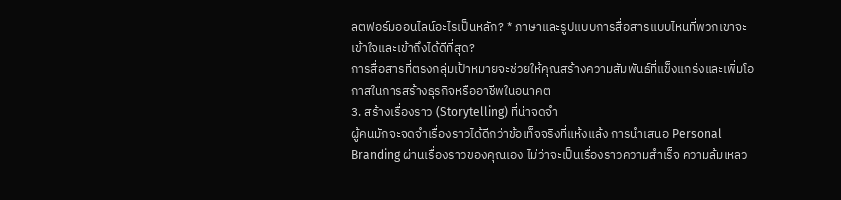ลตฟอร์มออนไลน์อะไรเป็นหลัก? * ภาษาและรูปแบบการสื่อสารแบบไหนที่พวกเขาจะเข้าใจและเข้าถึงได้ดีที่สุด?
การสื่อสารที่ตรงกลุ่มเป้าหมายจะช่วยให้คุณสร้างความสัมพันธ์ที่แข็งแกร่งและเพิ่มโอกาสในการสร้างธุรกิจหรืออาชีพในอนาคต
3. สร้างเรื่องราว (Storytelling) ที่น่าจดจำ
ผู้คนมักจะจดจำเรื่องราวได้ดีกว่าข้อเท็จจริงที่แห้งแล้ง การนำเสนอ Personal Branding ผ่านเรื่องราวของคุณเอง ไม่ว่าจะเป็นเรื่องราวความสำเร็จ ความล้มเหลว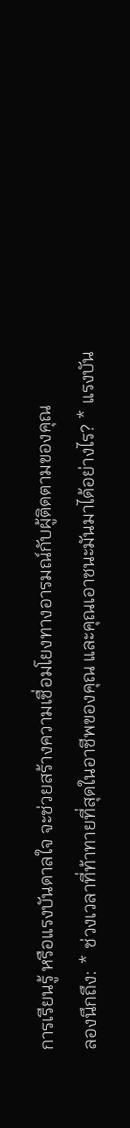การเรียนรู้ หรือแรงบันดาลใจ จะช่วยสร้างความเชื่อมโยงทางอารมณ์กับผู้ติดตามของคุณ
ลองนึกถึง: * ช่วงเวลาที่ท้าทายที่สุดในอาชีพของคุณ และคุณเอาชนะมันมาได้อย่างไร? * แรงบัน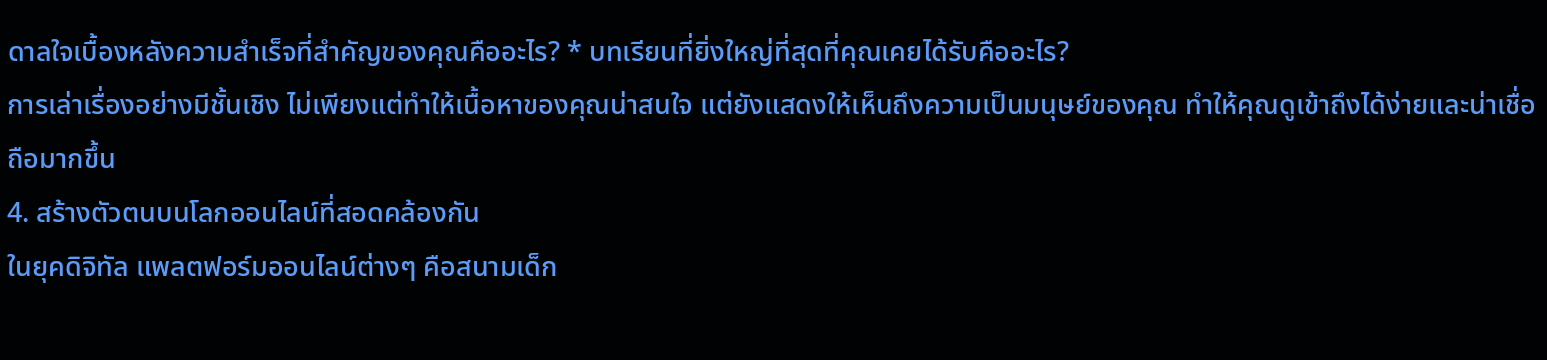ดาลใจเบื้องหลังความสำเร็จที่สำคัญของคุณคืออะไร? * บทเรียนที่ยิ่งใหญ่ที่สุดที่คุณเคยได้รับคืออะไร?
การเล่าเรื่องอย่างมีชั้นเชิง ไม่เพียงแต่ทำให้เนื้อหาของคุณน่าสนใจ แต่ยังแสดงให้เห็นถึงความเป็นมนุษย์ของคุณ ทำให้คุณดูเข้าถึงได้ง่ายและน่าเชื่อถือมากขึ้น
4. สร้างตัวตนบนโลกออนไลน์ที่สอดคล้องกัน
ในยุคดิจิทัล แพลตฟอร์มออนไลน์ต่างๆ คือสนามเด็ก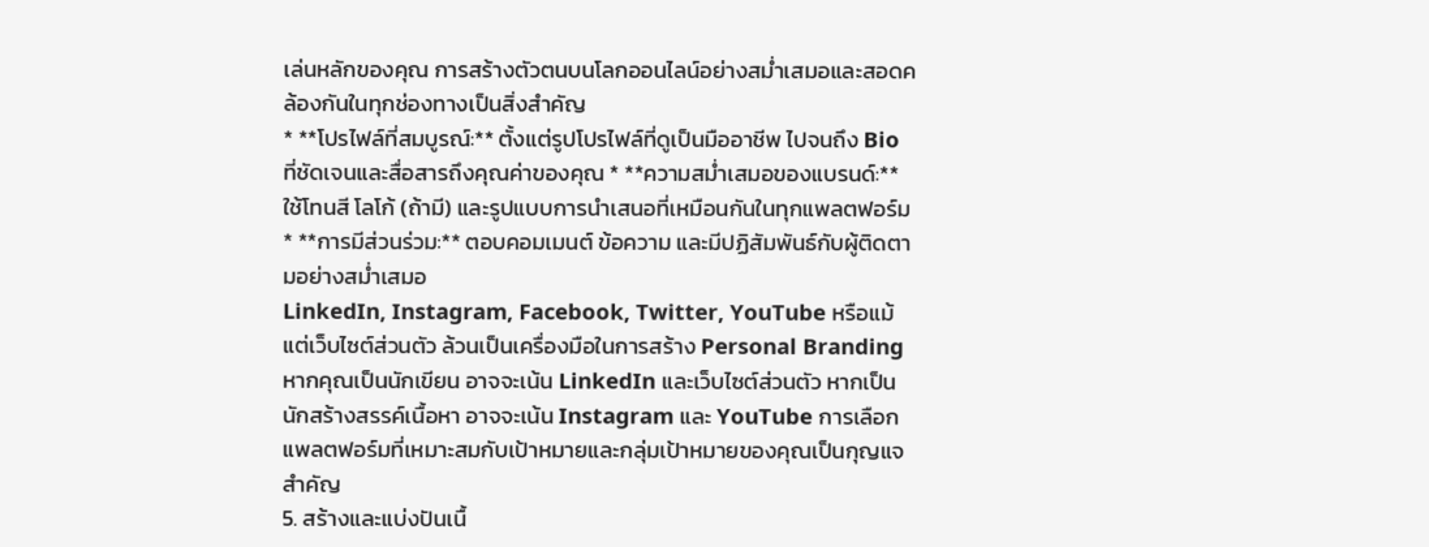เล่นหลักของคุณ การสร้างตัวตนบนโลกออนไลน์อย่างสม่ำเสมอและสอดคล้องกันในทุกช่องทางเป็นสิ่งสำคัญ
* **โปรไฟล์ที่สมบูรณ์:** ตั้งแต่รูปโปรไฟล์ที่ดูเป็นมืออาชีพ ไปจนถึง Bio ที่ชัดเจนและสื่อสารถึงคุณค่าของคุณ * **ความสม่ำเสมอของแบรนด์:** ใช้โทนสี โลโก้ (ถ้ามี) และรูปแบบการนำเสนอที่เหมือนกันในทุกแพลตฟอร์ม * **การมีส่วนร่วม:** ตอบคอมเมนต์ ข้อความ และมีปฏิสัมพันธ์กับผู้ติดตามอย่างสม่ำเสมอ
LinkedIn, Instagram, Facebook, Twitter, YouTube หรือแม้แต่เว็บไซต์ส่วนตัว ล้วนเป็นเครื่องมือในการสร้าง Personal Branding หากคุณเป็นนักเขียน อาจจะเน้น LinkedIn และเว็บไซต์ส่วนตัว หากเป็นนักสร้างสรรค์เนื้อหา อาจจะเน้น Instagram และ YouTube การเลือกแพลตฟอร์มที่เหมาะสมกับเป้าหมายและกลุ่มเป้าหมายของคุณเป็นกุญแจสำคัญ
5. สร้างและแบ่งปันเนื้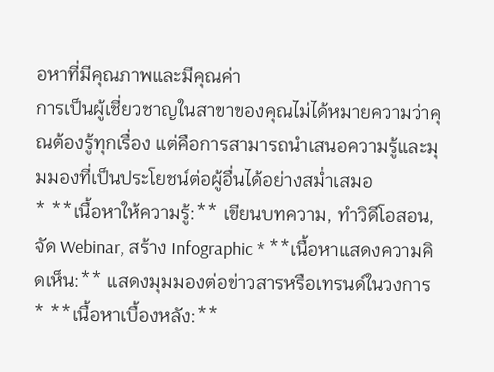อหาที่มีคุณภาพและมีคุณค่า
การเป็นผู้เชี่ยวชาญในสาขาของคุณไม่ได้หมายความว่าคุณต้องรู้ทุกเรื่อง แต่คือการสามารถนำเสนอความรู้และมุมมองที่เป็นประโยชน์ต่อผู้อื่นได้อย่างสม่ำเสมอ
* **เนื้อหาให้ความรู้:** เขียนบทความ, ทำวิดีโอสอน, จัด Webinar, สร้าง Infographic * **เนื้อหาแสดงความคิดเห็น:** แสดงมุมมองต่อข่าวสารหรือเทรนด์ในวงการ * **เนื้อหาเบื้องหลัง:**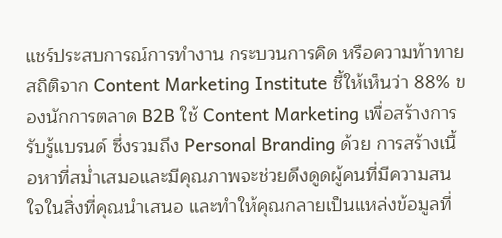แชร์ประสบการณ์การทำงาน กระบวนการคิด หรือความท้าทาย
สถิติจาก Content Marketing Institute ชี้ให้เห็นว่า 88% ของนักการตลาด B2B ใช้ Content Marketing เพื่อสร้างการรับรู้แบรนด์ ซึ่งรวมถึง Personal Branding ด้วย การสร้างเนื้อหาที่สม่ำเสมอและมีคุณภาพจะช่วยดึงดูดผู้คนที่มีความสนใจในสิ่งที่คุณนำเสนอ และทำให้คุณกลายเป็นแหล่งข้อมูลที่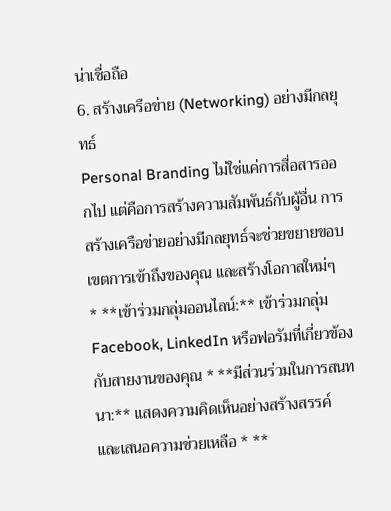น่าเชื่อถือ
6. สร้างเครือข่าย (Networking) อย่างมีกลยุทธ์
Personal Branding ไม่ใช่แค่การสื่อสารออกไป แต่คือการสร้างความสัมพันธ์กับผู้อื่น การสร้างเครือข่ายอย่างมีกลยุทธ์จะช่วยขยายขอบเขตการเข้าถึงของคุณ และสร้างโอกาสใหม่ๆ
* **เข้าร่วมกลุ่มออนไลน์:** เข้าร่วมกลุ่ม Facebook, LinkedIn หรือฟอรัมที่เกี่ยวข้องกับสายงานของคุณ * **มีส่วนร่วมในการสนทนา:** แสดงความคิดเห็นอย่างสร้างสรรค์ และเสนอความช่วยเหลือ * **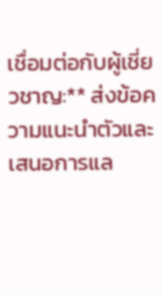เชื่อมต่อกับผู้เชี่ยวชาญ:** ส่งข้อความแนะนำตัวและเสนอการแล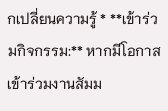กเปลี่ยนความรู้ * **เข้าร่วมกิจกรรม:** หากมีโอกาส เข้าร่วมงานสัมม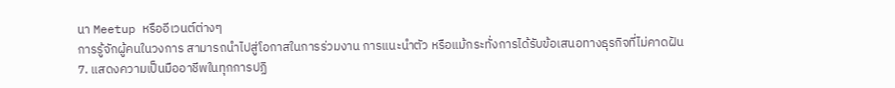นา Meetup หรืออีเวนต์ต่างๆ
การรู้จักผู้คนในวงการ สามารถนำไปสู่โอกาสในการร่วมงาน การแนะนำตัว หรือแม้กระทั่งการได้รับข้อเสนอทางธุรกิจที่ไม่คาดฝัน
7. แสดงความเป็นมืออาชีพในทุกการปฏิ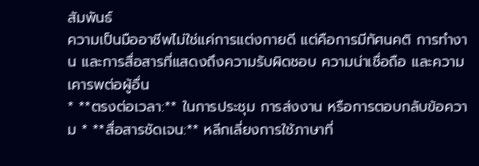สัมพันธ์
ความเป็นมืออาชีพไม่ใช่แค่การแต่งกายดี แต่คือการมีทัศนคติ การทำงาน และการสื่อสารที่แสดงถึงความรับผิดชอบ ความน่าเชื่อถือ และความเคารพต่อผู้อื่น
* **ตรงต่อเวลา:** ในการประชุม การส่งงาน หรือการตอบกลับข้อความ * **สื่อสารชัดเจน:** หลีกเลี่ยงการใช้ภาษาที่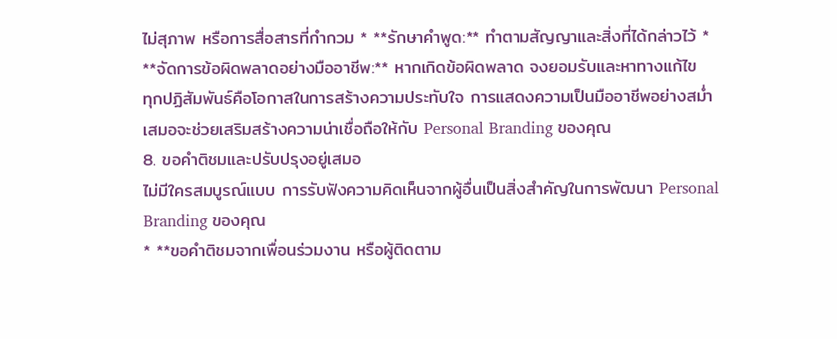ไม่สุภาพ หรือการสื่อสารที่กำกวม * **รักษาคำพูด:** ทำตามสัญญาและสิ่งที่ได้กล่าวไว้ * **จัดการข้อผิดพลาดอย่างมืออาชีพ:** หากเกิดข้อผิดพลาด จงยอมรับและหาทางแก้ไข
ทุกปฏิสัมพันธ์คือโอกาสในการสร้างความประทับใจ การแสดงความเป็นมืออาชีพอย่างสม่ำเสมอจะช่วยเสริมสร้างความน่าเชื่อถือให้กับ Personal Branding ของคุณ
8. ขอคำติชมและปรับปรุงอยู่เสมอ
ไม่มีใครสมบูรณ์แบบ การรับฟังความคิดเห็นจากผู้อื่นเป็นสิ่งสำคัญในการพัฒนา Personal Branding ของคุณ
* **ขอคำติชมจากเพื่อนร่วมงาน หรือผู้ติดตาม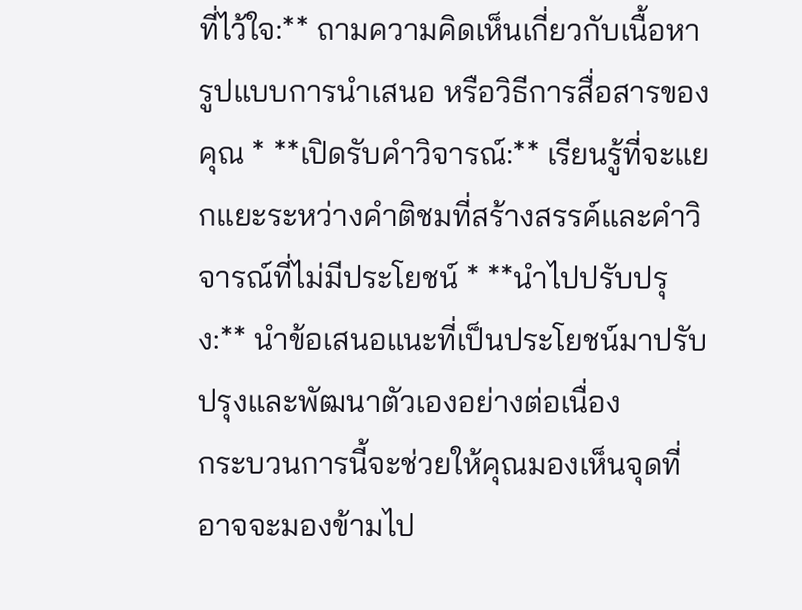ที่ไว้ใจ:** ถามความคิดเห็นเกี่ยวกับเนื้อหา รูปแบบการนำเสนอ หรือวิธีการสื่อสารของคุณ * **เปิดรับคำวิจารณ์:** เรียนรู้ที่จะแยกแยะระหว่างคำติชมที่สร้างสรรค์และคำวิจารณ์ที่ไม่มีประโยชน์ * **นำไปปรับปรุง:** นำข้อเสนอแนะที่เป็นประโยชน์มาปรับปรุงและพัฒนาตัวเองอย่างต่อเนื่อง
กระบวนการนี้จะช่วยให้คุณมองเห็นจุดที่อาจจะมองข้ามไป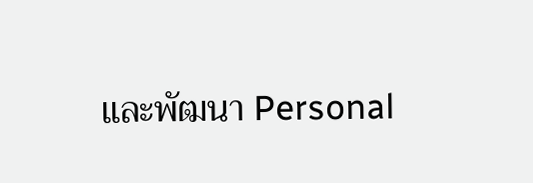และพัฒนา Personal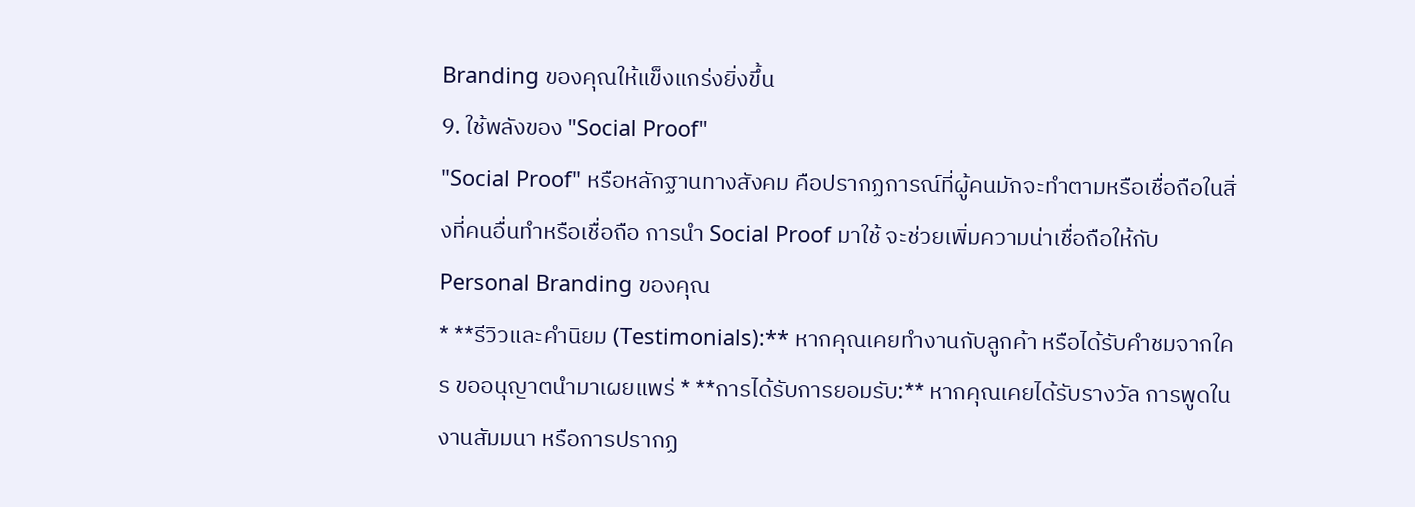Branding ของคุณให้แข็งแกร่งยิ่งขึ้น
9. ใช้พลังของ "Social Proof"
"Social Proof" หรือหลักฐานทางสังคม คือปรากฏการณ์ที่ผู้คนมักจะทำตามหรือเชื่อถือในสิ่งที่คนอื่นทำหรือเชื่อถือ การนำ Social Proof มาใช้ จะช่วยเพิ่มความน่าเชื่อถือให้กับ Personal Branding ของคุณ
* **รีวิวและคำนิยม (Testimonials):** หากคุณเคยทำงานกับลูกค้า หรือได้รับคำชมจากใคร ขออนุญาตนำมาเผยแพร่ * **การได้รับการยอมรับ:** หากคุณเคยได้รับรางวัล การพูดในงานสัมมนา หรือการปรากฏ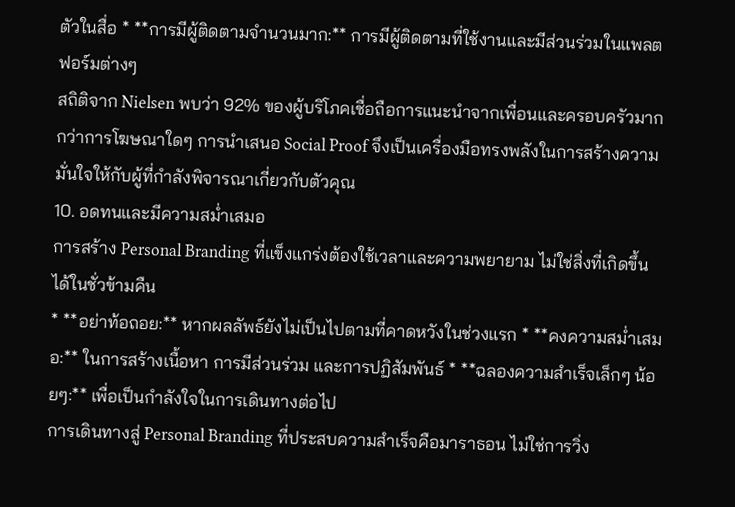ตัวในสื่อ * **การมีผู้ติดตามจำนวนมาก:** การมีผู้ติดตามที่ใช้งานและมีส่วนร่วมในแพลตฟอร์มต่างๆ
สถิติจาก Nielsen พบว่า 92% ของผู้บริโภคเชื่อถือการแนะนำจากเพื่อนและครอบครัวมากกว่าการโฆษณาใดๆ การนำเสนอ Social Proof จึงเป็นเครื่องมือทรงพลังในการสร้างความมั่นใจให้กับผู้ที่กำลังพิจารณาเกี่ยวกับตัวคุณ
10. อดทนและมีความสม่ำเสมอ
การสร้าง Personal Branding ที่แข็งแกร่งต้องใช้เวลาและความพยายาม ไม่ใช่สิ่งที่เกิดขึ้นได้ในชั่วข้ามคืน
* **อย่าท้อถอย:** หากผลลัพธ์ยังไม่เป็นไปตามที่คาดหวังในช่วงแรก * **คงความสม่ำเสมอ:** ในการสร้างเนื้อหา การมีส่วนร่วม และการปฏิสัมพันธ์ * **ฉลองความสำเร็จเล็กๆ น้อยๆ:** เพื่อเป็นกำลังใจในการเดินทางต่อไป
การเดินทางสู่ Personal Branding ที่ประสบความสำเร็จคือมาราธอน ไม่ใช่การวิ่ง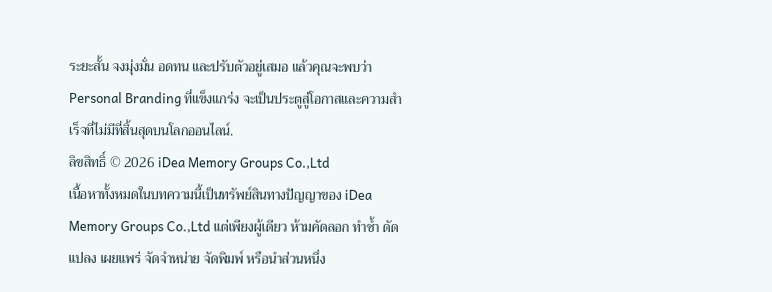ระยะสั้น จงมุ่งมั่น อดทน และปรับตัวอยู่เสมอ แล้วคุณจะพบว่า Personal Branding ที่แข็งแกร่ง จะเป็นประตูสู่โอกาสและความสำเร็จที่ไม่มีที่สิ้นสุดบนโลกออนไลน์.
ลิขสิทธิ์ © 2026 iDea Memory Groups Co.,Ltd
เนื้อหาทั้งหมดในบทความนี้เป็นทรัพย์สินทางปัญญาของ iDea Memory Groups Co.,Ltd แต่เพียงผู้เดียว ห้ามคัดลอก ทำซ้ำ ดัดแปลง เผยแพร่ จัดจำหน่าย จัดพิมพ์ หรือนำส่วนหนึ่ง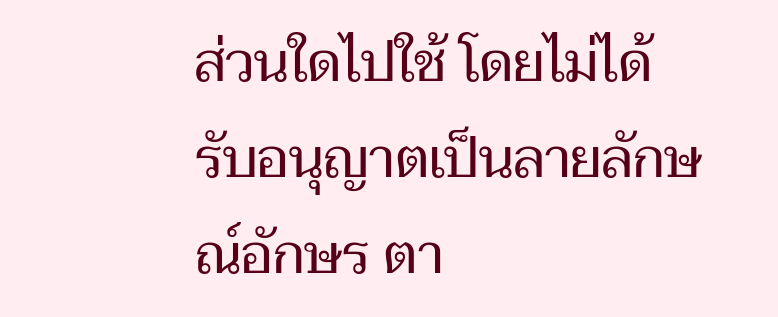ส่วนใดไปใช้ โดยไม่ได้รับอนุญาตเป็นลายลักษณ์อักษร ตา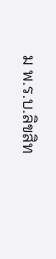ม พ.ร.บ.ลิขสิท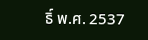ธิ์ พ.ศ. 2537